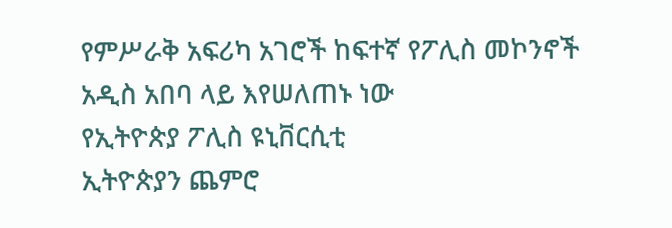የምሥራቅ አፍሪካ አገሮች ከፍተኛ የፖሊስ መኮንኖች አዲስ አበባ ላይ እየሠለጠኑ ነው
የኢትዮጵያ ፖሊስ ዩኒቨርሲቲ
ኢትዮጵያን ጨምሮ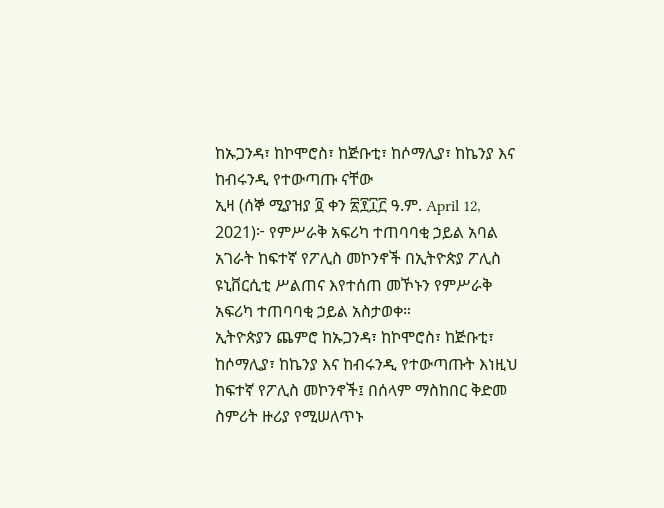ከኡጋንዳ፣ ከኮሞሮስ፣ ከጅቡቲ፣ ከሶማሊያ፣ ከኬንያ እና ከብሩንዲ የተውጣጡ ናቸው
ኢዛ (ሰኞ ሚያዝያ ፬ ቀን ፳፻፲፫ ዓ.ም. April 12, 2021)፦ የምሥራቅ አፍሪካ ተጠባባቂ ኃይል አባል አገራት ከፍተኛ የፖሊስ መኮንኖች በኢትዮጵያ ፖሊስ ዩኒቨርሲቲ ሥልጠና እየተሰጠ መኾኑን የምሥራቅ አፍሪካ ተጠባባቂ ኃይል አስታወቀ።
ኢትዮጵያን ጨምሮ ከኡጋንዳ፣ ከኮሞሮስ፣ ከጅቡቲ፣ ከሶማሊያ፣ ከኬንያ እና ከብሩንዲ የተውጣጡት እነዚህ ከፍተኛ የፖሊስ መኮንኖች፤ በሰላም ማስከበር ቅድመ ስምሪት ዙሪያ የሚሠለጥኑ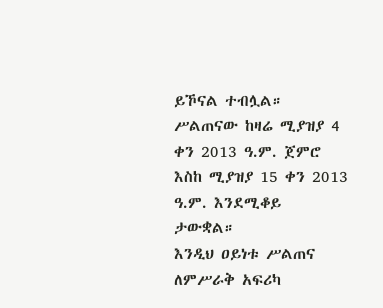ይኾናል ተብሏል።
ሥልጠናው ከዛሬ ሚያዝያ 4 ቀን 2013 ዓ.ም. ጀምሮ እስከ ሚያዝያ 15 ቀን 2013 ዓ.ም. እንደሚቆይ ታውቋል።
እንዲህ ዐይነቱ ሥልጠና ለምሥራቅ አፍሪካ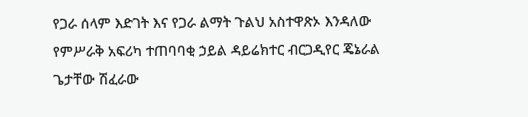የጋራ ሰላም እድገት እና የጋራ ልማት ጉልህ አስተዋጽኦ እንዳለው የምሥራቅ አፍሪካ ተጠባባቂ ኃይል ዳይሬክተር ብርጋዲየር ጄኔራል ጌታቸው ሽፈራው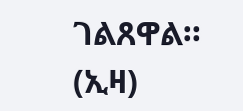ገልጸዋል። (ኢዛ)